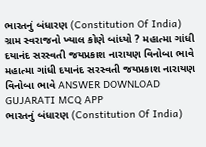ભારતનું બંધારણ (Constitution Of India) ગ્રામ સ્વરાજનો ખ્યાલ કોણે બાંધ્યો ? મહાત્મા ગાંધી દયાનંદ સરસ્વતી જયપ્રકાશ નારાયણ વિનોબા ભાવે મહાત્મા ગાંધી દયાનંદ સરસ્વતી જયપ્રકાશ નારાયણ વિનોબા ભાવે ANSWER DOWNLOAD GUJARATI MCQ APP
ભારતનું બંધારણ (Constitution Of India)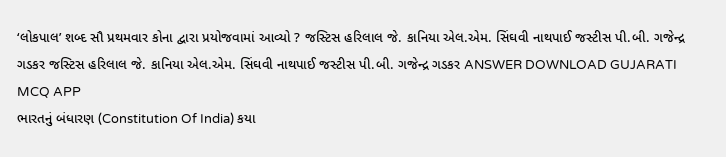‘લોકપાલ’ શબ્દ સૌ પ્રથમવાર કોના દ્વારા પ્રયોજવામાં આવ્યો ? જસ્ટિસ હરિલાલ જે. કાનિયા એલ.એમ. સિંઘવી નાથપાઈ જસ્ટીસ પી.બી. ગજેન્દ્ર ગડકર જસ્ટિસ હરિલાલ જે. કાનિયા એલ.એમ. સિંઘવી નાથપાઈ જસ્ટીસ પી.બી. ગજેન્દ્ર ગડકર ANSWER DOWNLOAD GUJARATI MCQ APP
ભારતનું બંધારણ (Constitution Of India) કયા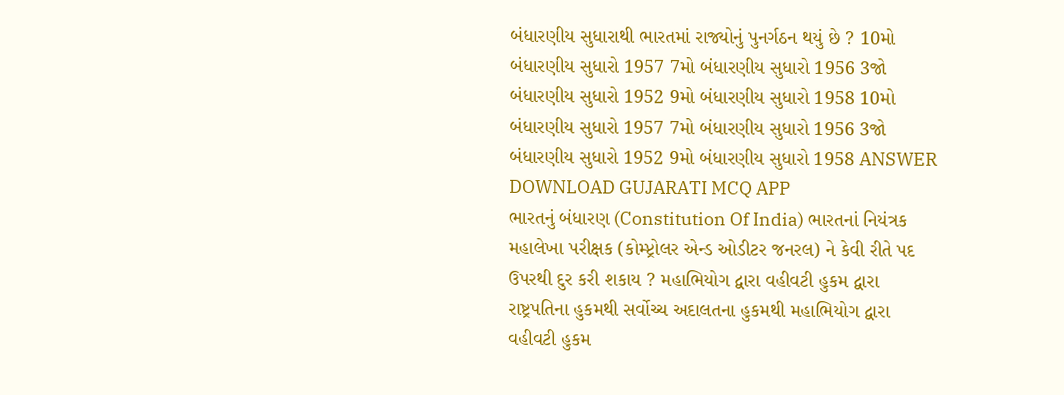બંધારણીય સુધારાથી ભારતમાં રાજ્યોનું પુનર્ગઠન થયું છે ? 10મો બંધારણીય સુધારો 1957 7મો બંધારણીય સુધારો 1956 3જો બંધારણીય સુધારો 1952 9મો બંધારણીય સુધારો 1958 10મો બંધારણીય સુધારો 1957 7મો બંધારણીય સુધારો 1956 3જો બંધારણીય સુધારો 1952 9મો બંધારણીય સુધારો 1958 ANSWER DOWNLOAD GUJARATI MCQ APP
ભારતનું બંધારણ (Constitution Of India) ભારતનાં નિયંત્રક મહાલેખા પરીક્ષક (કોમ્પ્ટ્રોલર એન્ડ ઓડીટર જનરલ) ને કેવી રીતે પદ ઉપરથી દુર કરી શકાય ? મહાભિયોગ દ્વારા વહીવટી હુકમ દ્વારા રાષ્ટ્રપતિના હુકમથી સર્વોચ્ચ અદાલતના હુકમથી મહાભિયોગ દ્વારા વહીવટી હુકમ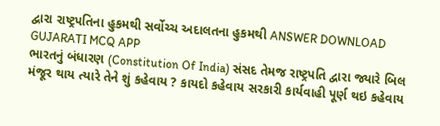દ્વારા રાષ્ટ્રપતિના હુકમથી સર્વોચ્ચ અદાલતના હુકમથી ANSWER DOWNLOAD GUJARATI MCQ APP
ભારતનું બંધારણ (Constitution Of India) સંસદ તેમજ રાષ્ટ્રપતિ દ્વારા જ્યારે બિલ મંજૂર થાય ત્યારે તેને શું કહેવાય ? કાયદો કહેવાય સરકારી કાર્યવાહી પૂર્ણ થઇ કહેવાય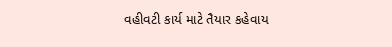વહીવટી કાર્ય માટે તૈયાર કહેવાય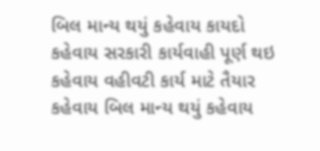બિલ માન્ય થયું કહેવાય કાયદો કહેવાય સરકારી કાર્યવાહી પૂર્ણ થઇ કહેવાય વહીવટી કાર્ય માટે તૈયાર કહેવાય બિલ માન્ય થયું કહેવાય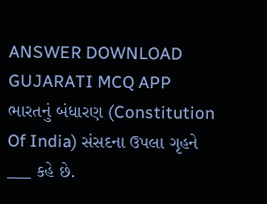ANSWER DOWNLOAD GUJARATI MCQ APP
ભારતનું બંધારણ (Constitution Of India) સંસદના ઉપલા ગૃહને ___ કહે છે.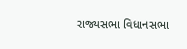રાજ્યસભા વિધાનસભા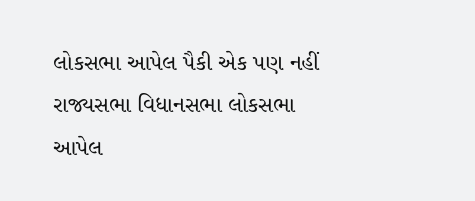લોકસભા આપેલ પૈકી એક પણ નહીં રાજ્યસભા વિધાનસભા લોકસભા આપેલ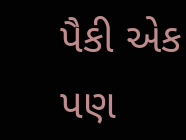પૈકી એક પણ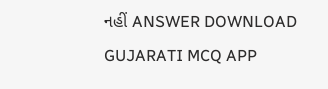નહીં ANSWER DOWNLOAD GUJARATI MCQ APP